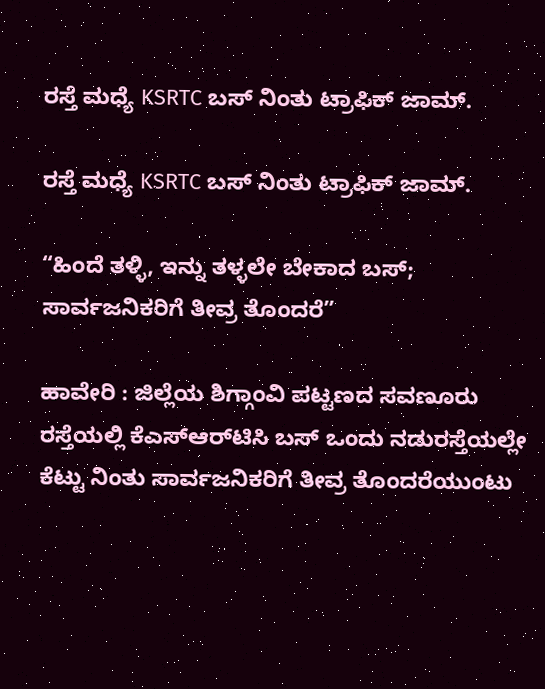ರಸ್ತೆ ಮಧ್ಯೆ KSRTC ಬಸ್ ನಿಂತು ಟ್ರಾಫಿಕ್ ಜಾಮ್.

ರಸ್ತೆ ಮಧ್ಯೆ KSRTC ಬಸ್ ನಿಂತು ಟ್ರಾಫಿಕ್ ಜಾಮ್.

“ಹಿಂದೆ ತಳ್ಳಿ, ಇನ್ನು ತಳ್ಳಲೇ ಬೇಕಾದ ಬಸ್; ಸಾರ್ವಜನಿಕರಿಗೆ ತೀವ್ರ ತೊಂದರೆ”

ಹಾವೇರಿ : ಜಿಲ್ಲೆಯ ಶಿಗ್ಗಾಂವಿ ಪಟ್ಟಣದ ಸವಣೂರು ರಸ್ತೆಯಲ್ಲಿ ಕೆಎಸ್‌ಆರ್‌ಟಿಸಿ ಬಸ್ ಒಂದು ನಡುರಸ್ತೆಯಲ್ಲೇ ಕೆಟ್ಟು ನಿಂತು ಸಾರ್ವಜನಿಕರಿಗೆ ತೀವ್ರ ತೊಂದರೆಯುಂಟು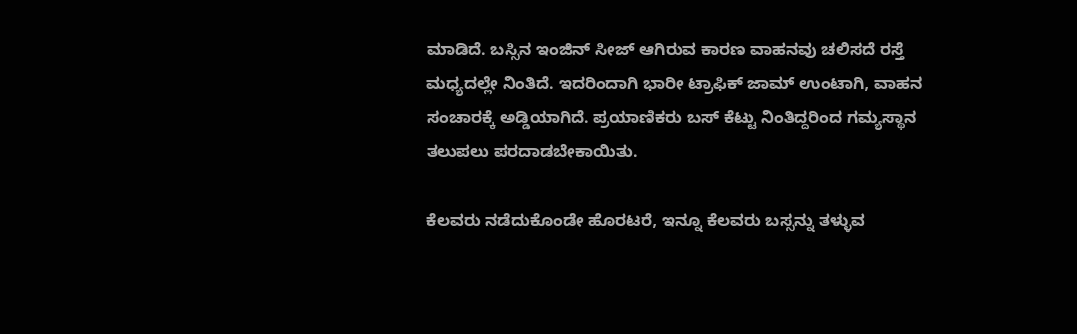ಮಾಡಿದೆ. ಬಸ್ಸಿನ ಇಂಜಿನ್ ಸೀಜ್ ಆಗಿರುವ ಕಾರಣ ವಾಹನವು ಚಲಿಸದೆ ರಸ್ತೆ ಮಧ್ಯದಲ್ಲೇ ನಿಂತಿದೆ. ಇದರಿಂದಾಗಿ ಭಾರೀ ಟ್ರಾಫಿಕ್ ಜಾಮ್ ಉಂಟಾಗಿ, ವಾಹನ ಸಂಚಾರಕ್ಕೆ ಅಡ್ಡಿಯಾಗಿದೆ. ಪ್ರಯಾಣಿಕರು ಬಸ್ ಕೆಟ್ಟು ನಿಂತಿದ್ದರಿಂದ ಗಮ್ಯಸ್ಥಾನ ತಲುಪಲು ಪರದಾಡಬೇಕಾಯಿತು.

ಕೆಲವರು ನಡೆದುಕೊಂಡೇ ಹೊರಟರೆ, ಇನ್ನೂ ಕೆಲವರು ಬಸ್ಸನ್ನು ತಳ್ಳುವ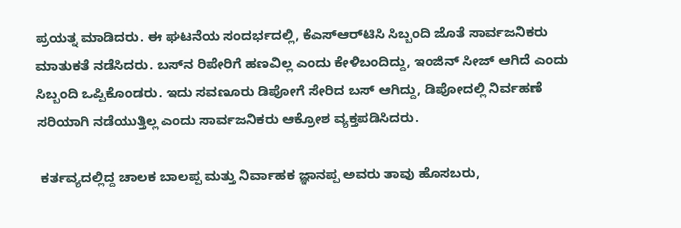ಪ್ರಯತ್ನ ಮಾಡಿದರು. ಈ ಘಟನೆಯ ಸಂದರ್ಭದಲ್ಲಿ, ಕೆಎಸ್‌ಆರ್‌ಟಿಸಿ ಸಿಬ್ಬಂದಿ ಜೊತೆ ಸಾರ್ವಜನಿಕರು ಮಾತುಕತೆ ನಡೆಸಿದರು. ಬಸ್‌ನ ರಿಪೇರಿಗೆ ಹಣವಿಲ್ಲ ಎಂದು ಕೇಳಿಬಂದಿದ್ದು, ಇಂಜಿನ್ ಸೀಜ್ ಆಗಿದೆ ಎಂದು ಸಿಬ್ಬಂದಿ ಒಪ್ಪಿಕೊಂಡರು. ಇದು ಸವಣೂರು ಡಿಪೋಗೆ ಸೇರಿದ ಬಸ್ ಆಗಿದ್ದು, ಡಿಪೋದಲ್ಲಿ ನಿರ್ವಹಣೆ ಸರಿಯಾಗಿ ನಡೆಯುತ್ತಿಲ್ಲ ಎಂದು ಸಾರ್ವಜನಿಕರು ಆಕ್ರೋಶ ವ್ಯಕ್ತಪಡಿಸಿದರು.

 ಕರ್ತವ್ಯದಲ್ಲಿದ್ದ ಚಾಲಕ ಬಾಲಪ್ಪ ಮತ್ತು ನಿರ್ವಾಹಕ ಜ್ಞಾನಪ್ಪ ಅವರು ತಾವು ಹೊಸಬರು,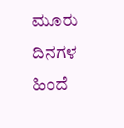ಮೂರು ದಿನಗಳ ಹಿಂದೆ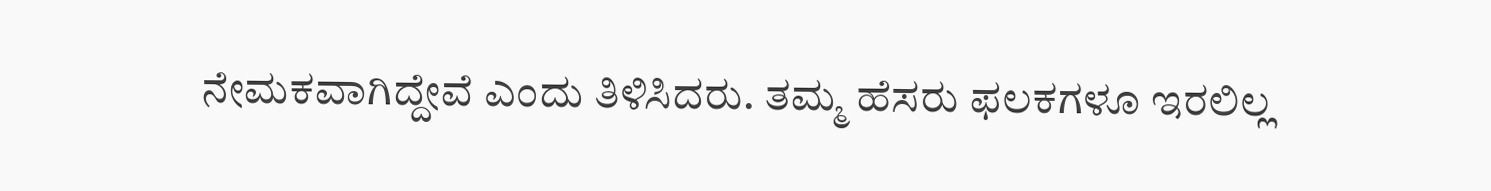ನೇಮಕವಾಗಿದ್ದೇವೆ ಎಂದು ತಿಳಿಸಿದರು. ತಮ್ಮ ಹೆಸರು ಫಲಕಗಳೂ ಇರಲಿಲ್ಲ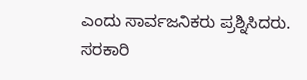ಎಂದು ಸಾರ್ವಜನಿಕರು ಪ್ರಶ್ನಿಸಿದರು. ಸರಕಾರಿ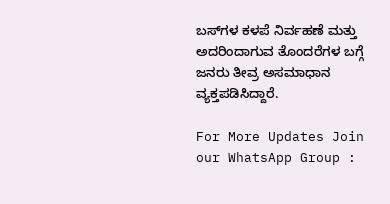ಬಸ್‌ಗಳ ಕಳಪೆ ನಿರ್ವಹಣೆ ಮತ್ತು ಅದರಿಂದಾಗುವ ತೊಂದರೆಗಳ ಬಗ್ಗೆ ಜನರು ತೀವ್ರ ಅಸಮಾಧಾನ ವ್ಯಕ್ತಪಡಿಸಿದ್ದಾರೆ.

For More Updates Join our WhatsApp Group :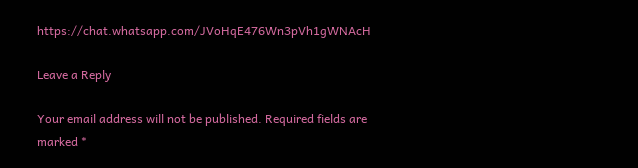https://chat.whatsapp.com/JVoHqE476Wn3pVh1gWNAcH

Leave a Reply

Your email address will not be published. Required fields are marked *